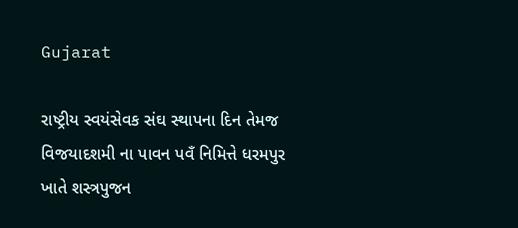Gujarat

રાષ્ટ્રીય સ્વયંસેવક સંઘ સ્થાપના દિન તેમજ વિજયાદશમી ના પાવન પવઁ નિમિત્તે ધરમપુર ખાતે શસ્ત્રપુજન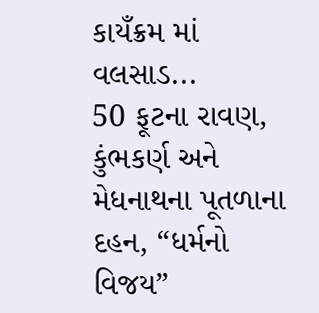કાયઁક્રમ માં વલસાડ...
50 ફૂટના રાવણ, કુંભકર્ણ અને મેધનાથના પૂતળાના દહન, “ધર્મનો વિજય”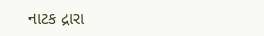નાટક દ્રારા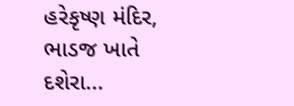હરેકૃષ્ણ મંદિર, ભાડજ ખાતે દશેરા...